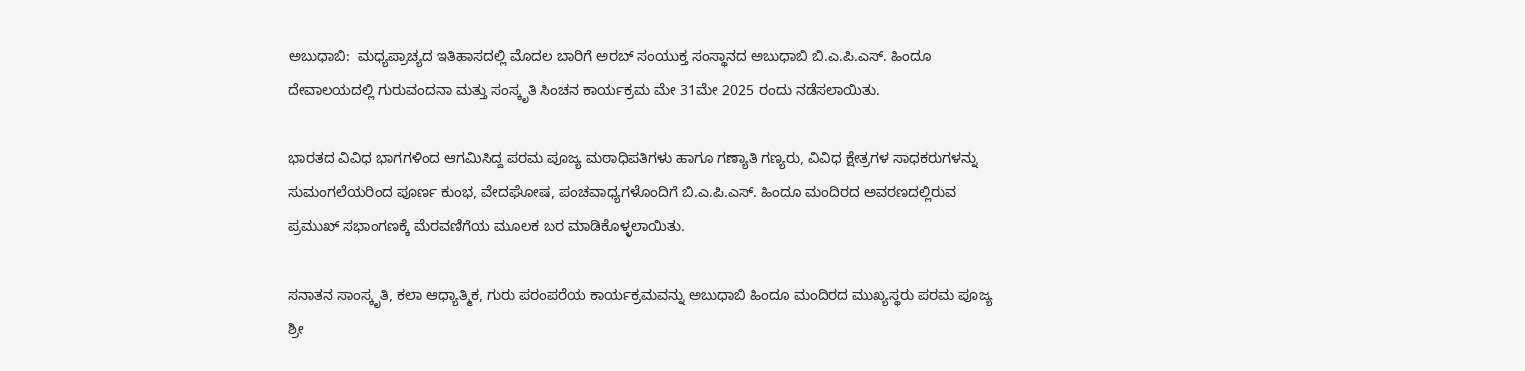ಅಬುಧಾಬಿ:  ಮಧ್ಯಪ್ರಾಚ್ಯದ ಇತಿಹಾಸದಲ್ಲಿ ಮೊದಲ ಬಾರಿಗೆ ಅರಬ್ ಸಂಯುಕ್ತ ಸಂಸ್ಥಾನದ ಅಬುಧಾಬಿ ಬಿ.ಎ.ಪಿ.ಎಸ್. ಹಿಂದೂ ದೇವಾಲಯದಲ್ಲಿ ಗುರುವಂದನಾ ಮತ್ತು ಸಂಸ್ಕೃತಿ ಸಿಂಚನ ಕಾರ್ಯಕ್ರಮ ಮೇ 31ಮೇ 2025 ರಂದು ನಡೆಸಲಾಯಿತು.

ಭಾರತದ ವಿವಿಧ ಭಾಗಗಳಿಂದ ಆಗಮಿಸಿದ್ದ ಪರಮ ಪೂಜ್ಯ ಮಠಾಧಿಪತಿಗಳು ಹಾಗೂ ಗಣ್ಯಾತಿ ಗಣ್ಯರು, ವಿವಿಧ ಕ್ಷೇತ್ರಗಳ ಸಾಧಕರುಗಳನ್ನು ಸುಮಂಗಲೆಯರಿಂದ ಪೂರ್ಣ ಕುಂಭ, ವೇದಘೋಷ, ಪಂಚವಾಧ್ಯಗಳೊಂದಿಗೆ ಬಿ.ಎ.ಪಿ.ಎಸ್. ಹಿಂದೂ ಮಂದಿರದ ಅವರಣದಲ್ಲಿರುವ ಪ್ರಮುಖ್ ಸಭಾಂಗಣಕ್ಕೆ ಮೆರವಣಿಗೆಯ ಮೂಲಕ ಬರ ಮಾಡಿಕೊಳ್ಳಲಾಯಿತು.

ಸನಾತನ ಸಾಂಸ್ಕೃತಿ, ಕಲಾ ಆಧ್ಯಾತ್ಮಿಕ, ಗುರು ಪರಂಪರೆಯ ಕಾರ್ಯಕ್ರಮವನ್ನು ಅಬುಧಾಬಿ ಹಿಂದೂ ಮಂದಿರದ ಮುಖ್ಯಸ್ಥರು ಪರಮ ಪೂಜ್ಯ ಶ್ರೀ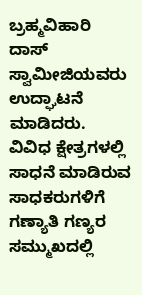ಬ್ರಹ್ಮವಿಹಾರಿ ದಾಸ್ ಸ್ವಾಮೀಜಿಯವರು ಉದ್ಘಾಟನೆ ಮಾಡಿದರು. ವಿವಿಧ ಕ್ಷೇತ್ರಗಳಲ್ಲಿ ಸಾಧನೆ ಮಾಡಿರುವ ಸಾಧಕರುಗಳಿಗೆ ಗಣ್ಯಾತಿ ಗಣ್ಯರ ಸಮ್ಮುಖದಲ್ಲಿ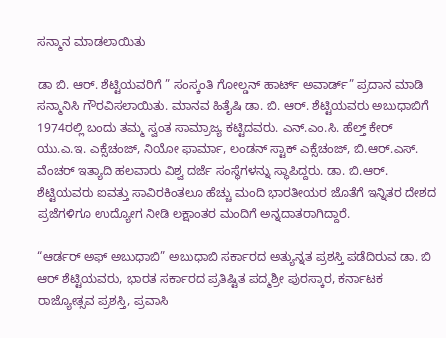ಸನ್ಮಾನ ಮಾಡಲಾಯಿತು

ಡಾ ಬಿ. ಆರ್. ಶೆಟ್ಟಿಯವರಿಗೆ ” ಸಂಸ್ಕಂತಿ ಗೋಲ್ಡನ್ ಹಾರ್ಟ್ ಅವಾರ್ಡ್” ಪ್ರದಾನ ಮಾಡಿ ಸನ್ಮಾನಿಸಿ ಗೌರವಿಸಲಾಯಿತು. ಮಾನವ ಹಿತೈಷಿ ಡಾ. ಬಿ. ಆರ್. ಶೆಟ್ಟಿಯವರು ಅಬುಧಾಬಿಗೆ 1974ರಲ್ಲಿ ಬಂದು ತಮ್ಮ ಸ್ವಂತ ಸಾಮ್ರಾಜ್ಯ ಕಟ್ಟಿದವರು. ಎನ್.ಎಂ.ಸಿ. ಹೆಲ್ತ್ ಕೇರ್ ಯು.ಎ.ಇ. ಎಕ್ಸೆಚಂಜ್, ನಿಯೋ ಫಾರ್ಮಾ, ಲಂಡನ್ ಸ್ಟಾಕ್ ಎಕ್ಸೆಚಂಜ್, ಬಿ.ಆರ್.ಎಸ್. ವೆಂಚರ್ ಇತ್ಯಾದಿ ಹಲವಾರು ವಿಶ್ವ ದರ್ಜೆ ಸಂಸ್ಥೆಗಳನ್ನು ಸ್ಥಾಪಿದ್ದರು. ಡಾ. ಬಿ.ಆರ್. ಶೆಟ್ಟಿಯವರು ಐವತ್ತು ಸಾವಿರಕಿಂತಲೂ ಹೆಚ್ಚು ಮಂದಿ ಭಾರತೀಯರ ಜೊತೆಗೆ ಇನ್ನಿತರ ದೇಶದ ಪ್ರಜೆಗಳಿಗೂ ಉದ್ಯೋಗ ನೀಡಿ ಲಕ್ಷಾಂತರ ಮಂದಿಗೆ ಅನ್ನದಾತರಾಗಿದ್ದಾರೆ.

“ಆರ್ಡರ್ ಅಫ್ ಅಬುಧಾಬಿ” ಅಬುಧಾಬಿ ಸರ್ಕಾರದ ಅತ್ಯುನ್ನತ ಪ್ರಶಸ್ತಿ ಪಡೆದಿರುವ ಡಾ. ಬಿ ಆರ್ ಶೆಟ್ಟಿಯವರು, ಭಾರತ ಸರ್ಕಾರದ ಪ್ರತಿಷ್ಟಿತ ಪದ್ಮಶ್ರೀ ಪುರಸ್ಕಾರ, ಕರ್ನಾಟಕ ರಾಜ್ಯೋತ್ಸವ ಪ್ರಶಸ್ತಿ, ಪ್ರವಾಸಿ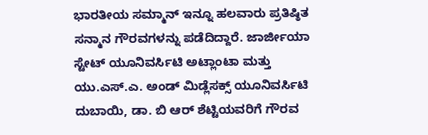ಭಾರತೀಯ ಸಮ್ಮಾನ್ ಇನ್ನೂ ಹಲವಾರು ಪ್ರತಿಷ್ಠಿತ ಸನ್ಮಾನ ಗೌರವಗಳನ್ನು ಪಡೆದಿದ್ದಾರೆ. ಜಾರ್ಜೀಯಾ ಸ್ಟೇಟ್ ಯೂನಿವರ್ಸಿಟಿ ಅಟ್ಲಾಂಟಾ ಮತ್ತು ಯು.ಎಸ್.ಎ. ಅಂಡ್ ಮಿಡ್ಲೆಸಕ್ಸ್ ಯೂನಿವರ್ಸಿಟಿ ದುಬಾಯಿ, ಡಾ. ಬಿ ಆರ್ ಶೆಟ್ಟಿಯವರಿಗೆ ಗೌರವ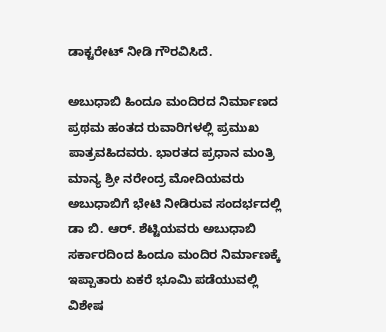ಡಾಕ್ಟರೇಟ್ ನೀಡಿ ಗೌರವಿಸಿದೆ.

ಅಬುಧಾಬಿ ಹಿಂದೂ ಮಂದಿರದ ನಿರ್ಮಾಣದ ಪ್ರಥಮ ಹಂತದ ರುವಾರಿಗಳಲ್ಲಿ ಪ್ರಮುಖ ಪಾತ್ರವಹಿದವರು. ಭಾರತದ ಪ್ರಧಾನ ಮಂತ್ರಿ ಮಾನ್ಯ ಶ್ರೀ ನರೇಂದ್ರ ಮೋದಿಯವರು ಅಬುಧಾಬಿಗೆ ಭೇಟಿ ನೀಡಿರುವ ಸಂದರ್ಭದಲ್ಲಿ ಡಾ ಬಿ. ಆರ್. ಶೆಟ್ಟಿಯವರು ಅಬುಧಾಬಿ ಸರ್ಕಾರದಿಂದ ಹಿಂದೂ ಮಂದಿರ ನಿರ್ಮಾಣಕ್ಕೆ ಇಪ್ಪಾತಾರು ಏಕರೆ ಭೂಮಿ ಪಡೆಯುವಲ್ಲಿ ವಿಶೇಷ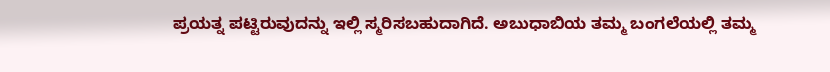ಪ್ರಯತ್ನ ಪಟ್ಟಿರುವುದನ್ನು ಇಲ್ಲಿ ಸ್ಮರಿಸಬಹುದಾಗಿದೆ. ಅಬುಧಾಬಿಯ ತಮ್ಮ ಬಂಗಲೆಯಲ್ಲಿ ತಮ್ಮ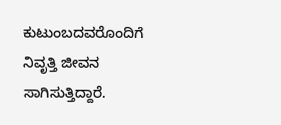ಕುಟುಂಬದವರೊಂದಿಗೆ ನಿವೃತ್ತಿ ಜೀವನ ಸಾಗಿಸುತ್ತಿದ್ದಾರೆ.